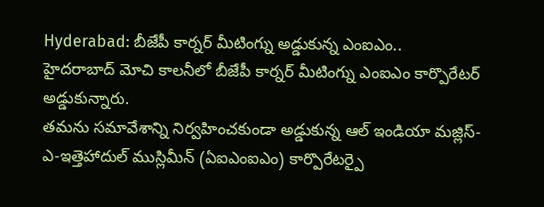Hyderabad: బీజేపీ కార్నర్ మీటింగ్ను అడ్డుకున్న ఎంఐఎం..
హైదరాబాద్ మోచి కాలనీలో బీజేపీ కార్నర్ మీటింగ్ను ఎంఐఎం కార్పొరేటర్ అడ్డుకున్నారు.
తమను సమావేశాన్ని నిర్వహించకుండా అడ్డుకున్న ఆల్ ఇండియా మజ్లిస్-ఎ-ఇత్తెహాదుల్ ముస్లిమీన్ (ఏఐఎంఐఎం) కార్పొరేటర్పై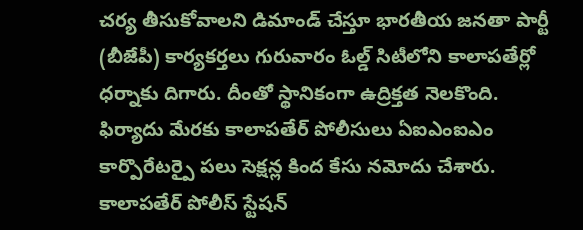చర్య తీసుకోవాలని డిమాండ్ చేస్తూ భారతీయ జనతా పార్టీ (బీజేపీ) కార్యకర్తలు గురువారం ఓల్డ్ సిటీలోని కాలాపతేర్లో ధర్నాకు దిగారు. దీంతో స్థానికంగా ఉద్రిక్తత నెలకొంది. ఫిర్యాదు మేరకు కాలాపతేర్ పోలీసులు ఏఐఎంఐఎం కార్పొరేటర్పై పలు సెక్షన్ల కింద కేసు నమోదు చేశారు.
కాలాపతేర్ పోలీస్ స్టేషన్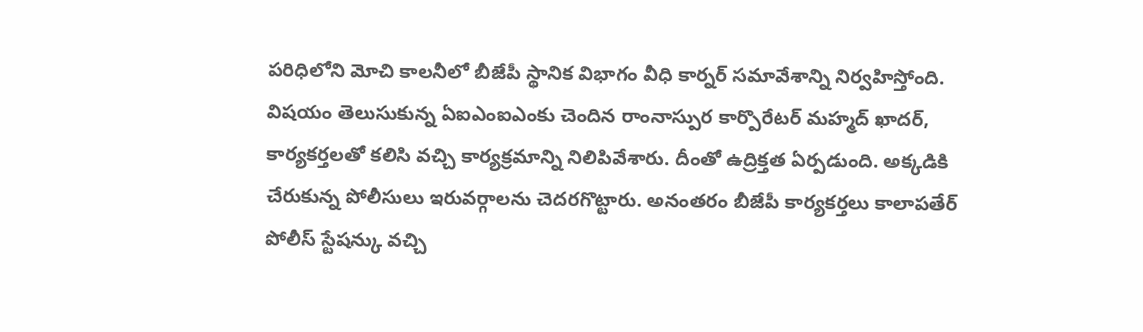పరిధిలోని మోచి కాలనీలో బీజేపీ స్థానిక విభాగం వీధి కార్నర్ సమావేశాన్ని నిర్వహిస్తోంది. విషయం తెలుసుకున్న ఏఐఎంఐఎంకు చెందిన రాంనాస్పుర కార్పొరేటర్ మహ్మద్ ఖాదర్, కార్యకర్తలతో కలిసి వచ్చి కార్యక్రమాన్ని నిలిపివేశారు. దీంతో ఉద్రిక్తత ఏర్పడుంది. అక్కడికి చేరుకున్న పోలీసులు ఇరువర్గాలను చెదరగొట్టారు. అనంతరం బీజేపీ కార్యకర్తలు కాలాపతేర్ పోలీస్ స్టేషన్కు వచ్చి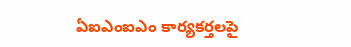ఏఐఎంఐఎం కార్యకర్తలపై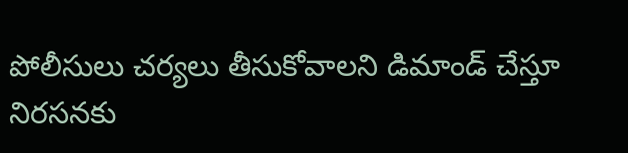పోలీసులు చర్యలు తీసుకోవాలని డిమాండ్ చేస్తూ నిరసనకు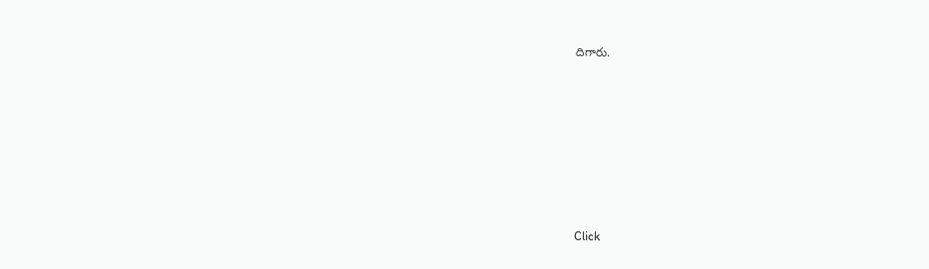దిగారు.













Click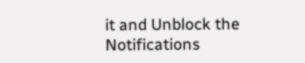it and Unblock the Notifications